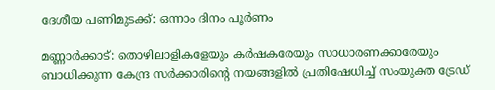ദേശീയ പണിമുടക്ക്: ഒന്നാം ദിനം പൂര്‍ണം

മണ്ണാര്‍ക്കാട്: തൊഴിലാളികളേയും കര്‍ഷകരേയും സാധാരണക്കാരേയും ബാധിക്കുന്ന കേന്ദ്ര സര്‍ക്കാരിന്റെ നയങ്ങളില്‍ പ്രതിഷേധിച്ച് സംയുക്ത ട്രേഡ്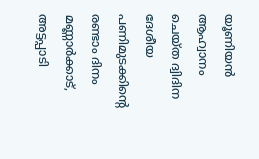യൂണിയന്‍ ആഹ്വാനം ചെയ്ത ദ്വിദിന ദേശീയ പണിമുടക്കിന്റെ രണ്ടാം ദിനം മണ്ണാര്‍ക്കാട്, അട്ടപ്പാടി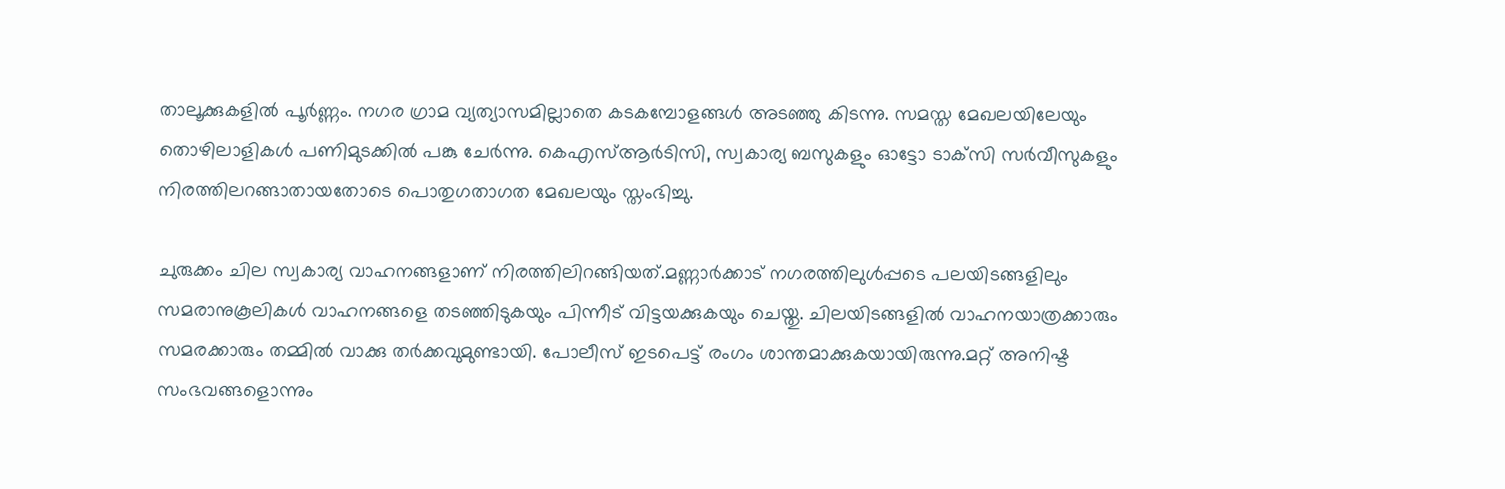താലൂക്കുകളില്‍ പൂര്‍ണ്ണം. നഗര ഗ്രാമ വ്യത്യാസമില്ലാതെ കടകമ്പോളങ്ങള്‍ അടഞ്ഞു കിടന്നു. സമസ്ത മേഖലയിലേയും തൊഴിലാളികള്‍ പണിമുടക്കില്‍ പങ്കു ചേര്‍ന്നു. കെഎസ്ആര്‍ടിസി, സ്വകാര്യ ബസുകളും ഓട്ടോ ടാക്‌സി സര്‍വീസുകളും നിരത്തിലറങ്ങാതായതോടെ പൊതുഗതാഗത മേഖലയും സ്തംഭിച്ചു.

ചുരുക്കം ചില സ്വകാര്യ വാഹനങ്ങളാണ് നിരത്തിലിറങ്ങിയത്.മണ്ണാര്‍ക്കാട് നഗരത്തിലുള്‍പ്പടെ പലയിടങ്ങളിലും സമരാനുകൂലികള്‍ വാഹനങ്ങളെ തടഞ്ഞിടുകയും പിന്നീട് വിട്ടയക്കുകയും ചെയ്തു. ചിലയിടങ്ങളില്‍ വാഹനയാത്രക്കാരും സമരക്കാരും തമ്മില്‍ വാക്കു തര്‍ക്കവുമുണ്ടായി. പോലീസ് ഇടപെട്ട് രംഗം ശാന്തമാക്കുകയായിരുന്നു.മറ്റ് അനിഷ്ട സംഭവങ്ങളൊന്നും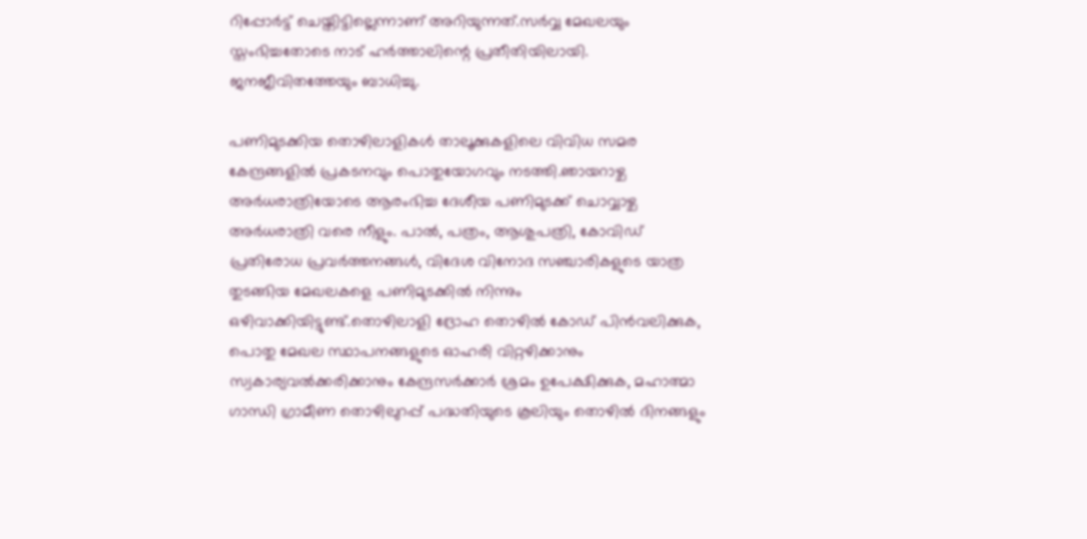റിപ്പോര്‍ട്ട് ചെയ്തിട്ടില്ലെന്നാണ് അറിയുന്നത്.സര്‍വ്വ മേഖലയും സ്തംഭിച്ചതോടെ നാട് ഹര്‍ത്താലിന്റെ പ്രതീതിയിലായി. ജനജീവിതത്തേയും ബാധിച്ചു.

പണിമുടക്കിയ തൊഴിലാളികള്‍ താലൂക്കുകളിലെ വിവിധ സമര കേന്ദ്രങ്ങളില്‍ പ്രകടനവും പൊതുയോഗവും നടത്തി.ഞായറാഴ്ച അര്‍ധരാത്രിയോടെ ആരംഭിച്ച ദേശീയ പണിമുടക്ക് ചൊവ്വാഴ്ച അര്‍ധരാത്രി വരെ നീളും. പാല്‍, പത്രം, ആശുപത്രി, കോവിഡ് പ്രതിരോധ പ്രവര്‍ത്തനങ്ങള്‍, വിദേശ വിനോദ സഞ്ചാരികളുടെ യാത്ര തുടങ്ങിയ മേഖലകളെ പണിമുടക്കില്‍ നിന്നും ഒഴിവാക്കിയിട്ടുണ്ട്.തൊഴിലാളി ദ്രോഹ തൊഴില്‍ കോഡ് പിന്‍വലിക്കുക, പൊതു മേഖല സ്ഥാപനങ്ങളുടെ ഓഹരി വിറ്റഴിക്കാനും സ്വകാര്യവല്‍ക്കരിക്കാനും കേന്ദ്രസര്‍ക്കാര്‍ ശ്രമം ഉപേക്ഷിക്കുക, മഹാത്മാ ഗാന്ധി ഗ്രാമീണ തൊഴിലുറപ്പ് പദ്ധതിയുടെ കൂലിയും തൊഴില്‍ ദിനങ്ങളും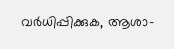വര്‍ധിപ്പിക്കുക, ആശാ-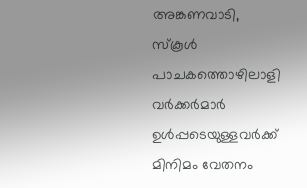അങ്കണവാടി, സ്‌കൂള്‍ പാചകത്തൊഴിലാളി വര്‍ക്കര്‍മാര്‍ ഉള്‍പ്പടെയുള്ളവര്‍ക്ക് മിനിമം വേതനം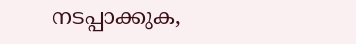നടപ്പാക്കുക,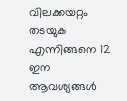വിലക്കയറ്റം തടയുക എന്നിങ്ങനെ 12 ഇന ആവശ്യങ്ങള്‍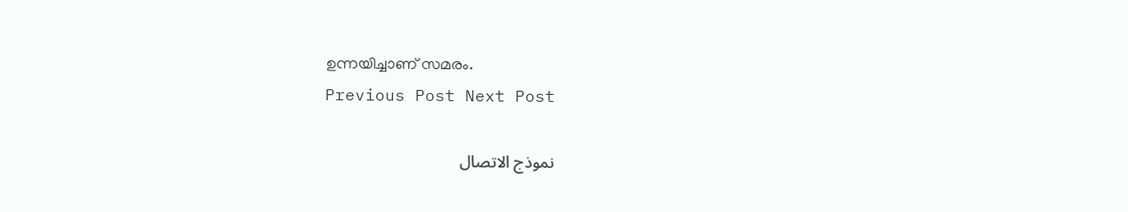ഉന്നയിച്ചാണ് സമരം.
Previous Post Next Post

نموذج الاتصال